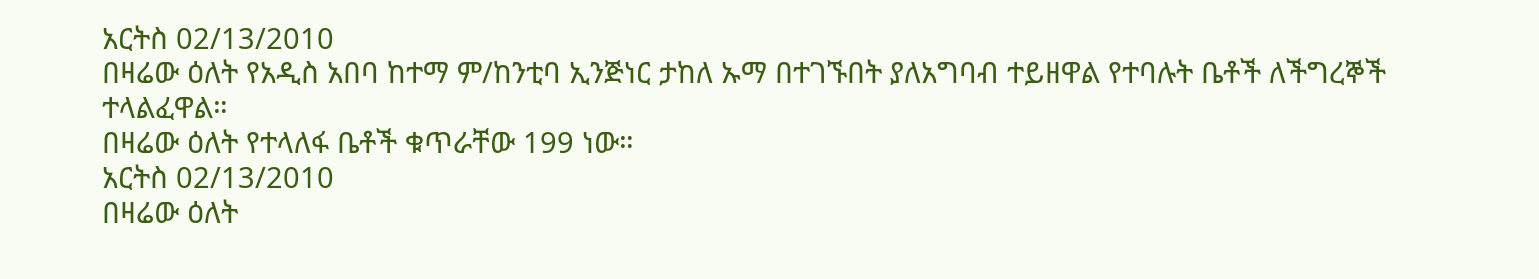አርትስ 02/13/2010
በዛሬው ዕለት የአዲስ አበባ ከተማ ም/ከንቲባ ኢንጅነር ታከለ ኡማ በተገኙበት ያለአግባብ ተይዘዋል የተባሉት ቤቶች ለችግረኞች ተላልፈዋል።
በዛሬው ዕለት የተላለፋ ቤቶች ቁጥራቸው 199 ነው።
አርትስ 02/13/2010
በዛሬው ዕለት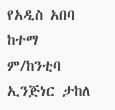የአዲስ አበባ ከተማ ም/ከንቲባ ኢንጅነር ታከለ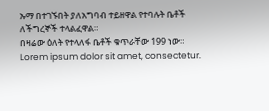ኡማ በተገኙበት ያለአግባብ ተይዘዋል የተባሉት ቤቶች ለችግረኞች ተላልፈዋል።
በዛሬው ዕለት የተላለፋ ቤቶች ቁጥራቸው 199 ነው።
Lorem ipsum dolor sit amet, consectetur.